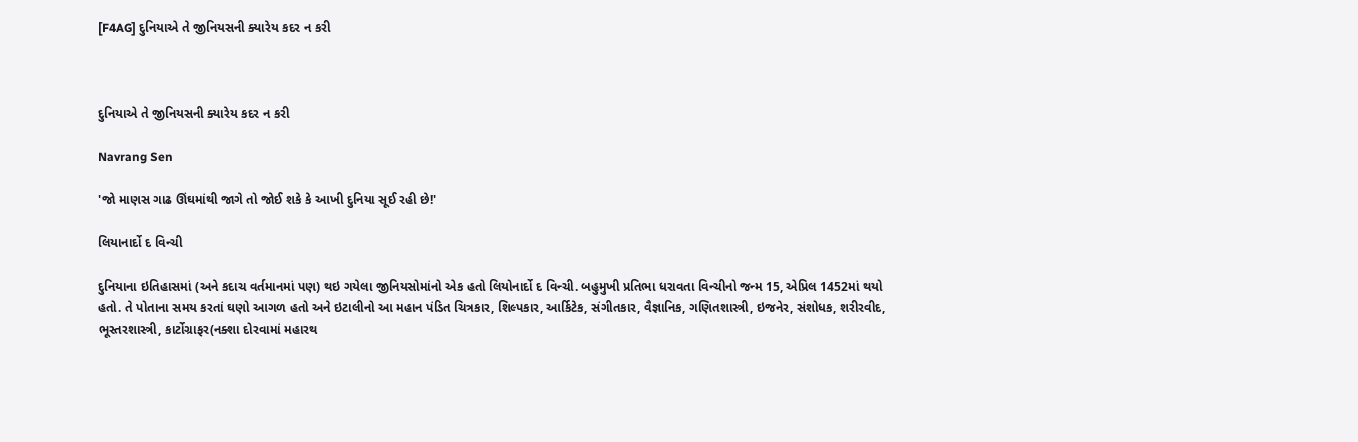[F4AG] દુનિયાએ તે જીનિયસની ક્યારેય કદર ન કરી



દુનિયાએ તે જીનિયસની ક્યારેય કદર ન કરી

Navrang Sen

'જો માણસ ગાઢ ઊંઘમાંથી જાગે તો જોઈ શકે કે આખી દુનિયા સૂઈ રહી છે!'

લિયાનાર્દો દ વિન્ચી

દુનિયાના ઇતિહાસમાં (અને કદાચ વર્તમાનમાં પણ) થઇ ગયેલા જીનિયસોમાંનો એક હતો લિયોનાર્દો દ વિન્ચી. બહુમુખી પ્રતિભા ધરાવતા વિન્ચીનો જન્મ 15, એપ્રિલ 1452માં થયો હતો. તે પોતાના સમય કરતાં ઘણો આગળ હતો અને ઇટાલીનો આ મહાન પંડિત ચિત્રકાર, શિલ્પકાર, આર્કિટેક, સંગીતકાર, વૈજ્ઞાનિક, ગણિતશાસ્ત્રી, ઇજનેર, સંશોધક, શરીરવીદ, ભૂસ્તરશાસ્ત્રી, કાર્ટોગ્રાફર(નક્શા દોરવામાં મહારથ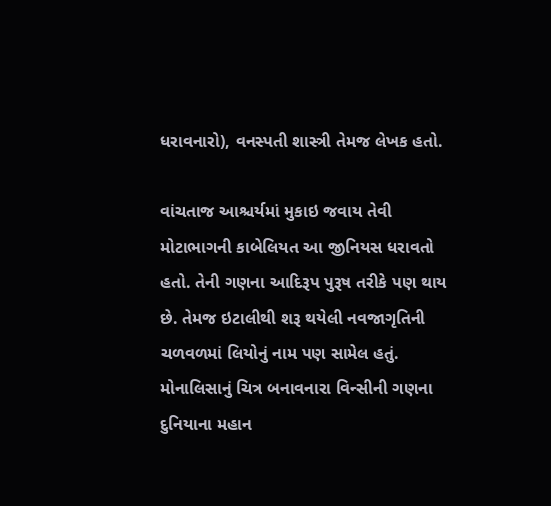ધરાવનારો), વનસ્પતી શાસ્ત્રી તેમજ લેખક હતો.

વાંચતાજ આશ્ચર્યમાં મુકાઇ જવાય તેવી મોટાભાગની કાબેલિયત આ જીનિયસ ધરાવતો હતો. તેની ગણના આદિરૂપ પુરૂષ તરીકે પણ થાય છે. તેમજ ઇટાલીથી શરૂ થયેલી નવજાગૃતિની ચળવળમાં લિયોનું નામ પણ સામેલ હતું. મોનાલિસાનું ચિત્ર બનાવનારા વિન્સીની ગણના દુનિયાના મહાન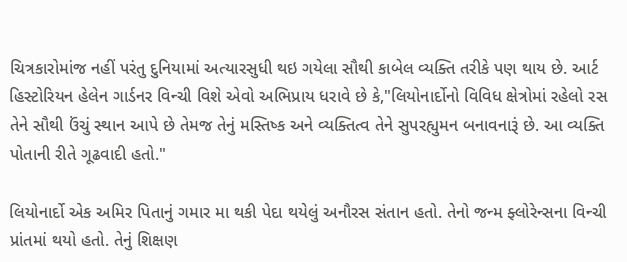ચિત્રકારોમાંજ નહીં પરંતુ દુનિયામાં અત્યારસુધી થઇ ગયેલા સૌથી કાબેલ વ્યક્તિ તરીકે પણ થાય છે. આર્ટ હિસ્ટોરિયન હેલેન ગાર્ડનર વિન્ચી વિશે એવો અભિપ્રાય ધરાવે છે કે,"લિયોનાર્દોનો વિવિધ ક્ષેત્રોમાં રહેલો રસ તેને સૌથી ઉંચું સ્થાન આપે છે તેમજ તેનું મસ્તિષ્ક અને વ્યક્તિત્વ તેને સુપરહ્યુમન બનાવનારૂં છે. આ વ્યક્તિ પોતાની રીતે ગૂઢવાદી હતો."

લિયોનાર્દો એક અમિર પિતાનું ગમાર મા થકી પેદા થયેલું અનૌરસ સંતાન હતો. તેનો જન્મ ફ્લોરેન્સના વિન્ચી પ્રાંતમાં થયો હતો. તેનું શિક્ષણ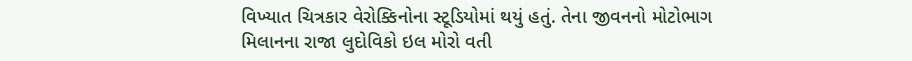વિખ્યાત ચિત્રકાર વેરોક્કિનોના સ્ટૂડિયોમાં થયું હતું. તેના જીવનનો મોટોભાગ મિલાનના રાજા લુદોવિકો ઇલ મોરો વતી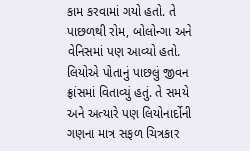કામ કરવામાં ગયો હતો. તે પાછળથી રોમ, બોલોન્ગા અને વેનિસમાં પણ આવ્યો હતો. લિયોએ પોતાનું પાછલું જીવન ફ્રાંસમાં વિતાવ્યું હતું. તે સમયે અને અત્યારે પણ લિયોનાર્દોની ગણના માત્ર સફળ ચિત્રકાર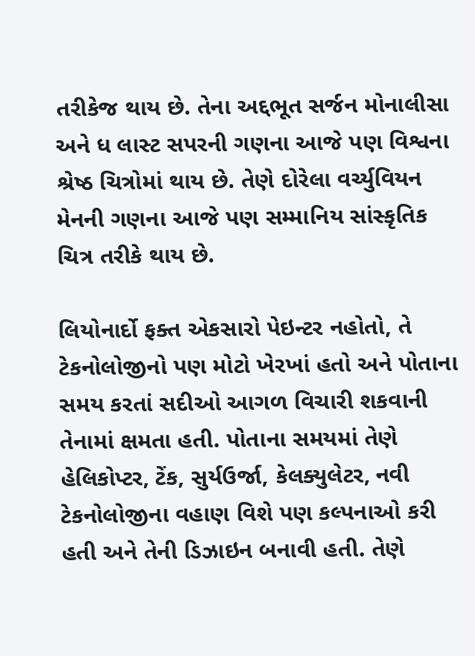તરીકેજ થાય છે. તેના અદ્દભૂત સર્જન મોનાલીસા અને ધ લાસ્ટ સપરની ગણના આજે પણ વિશ્વના શ્રેષ્ઠ ચિત્રોમાં થાય છે. તેણે દોરેલા વર્ચ્યુવિયન મેનની ગણના આજે પણ સમ્માનિય સાંસ્કૃતિક ચિત્ર તરીકે થાય છે.

લિયોનાર્દો ફક્ત એકસારો પેઇન્ટર નહોતો, તે ટેકનોલોજીનો પણ મોટો ખેરખાં હતો અને પોતાના સમય કરતાં સદીઓ આગળ વિચારી શકવાની તેનામાં ક્ષમતા હતી. પોતાના સમયમાં તેણે હેલિકોપ્ટર, ટેંક, સુર્યઉર્જા, કેલક્યુલેટર, નવી ટેકનોલોજીના વહાણ વિશે પણ કલ્પનાઓ કરી હતી અને તેની ડિઝાઇન બનાવી હતી. તેણે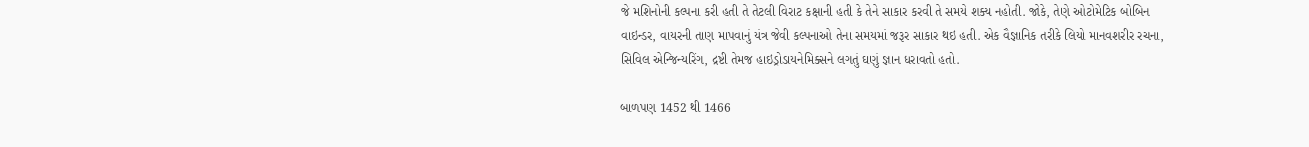જે મશિનોની કલ્પના કરી હતી તે તેટલી વિરાટ કક્ષાની હતી કે તેને સાકાર કરવી તે સમયે શક્ય નહોતી. જોકે, તેણે ઓટોમેટિક બોબિન વાઇન્ડર, વાયરની તાણ માપવાનું યંત્ર જેવી કલ્પનાઓ તેના સમયમાં જરૂર સાકાર થઇ હતી. એક વૈજ્ઞાનિક તરીકે લિયો માનવશરીર રચના, સિવિલ એન્જિન્યરિંગ, દ્રષ્ટી તેમજ હાઇડ્રોડાયનેમિક્સને લગતું ઘણું જ્ઞાન ધરાવતો હતો.

બાળપણ 1452 થી 1466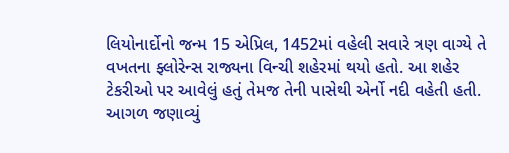લિયોનાર્દોનો જન્મ 15 એપ્રિલ, 1452માં વહેલી સવારે ત્રણ વાગ્યે તે વખતના ફ્લોરેન્સ રાજ્યના વિન્ચી શહેરમાં થયો હતો. આ શહેર ટેકરીઓ પર આવેલું હતું તેમજ તેની પાસેથી એર્નો નદી વહેતી હતી. આગળ જણાવ્યું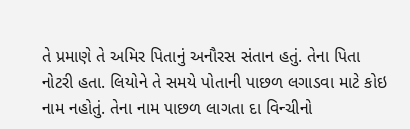તે પ્રમાણે તે અમિર પિતાનું અનૌરસ સંતાન હતું. તેના પિતા નોટરી હતા. લિયોને તે સમયે પોતાની પાછળ લગાડવા માટે કોઇ નામ નહોતું. તેના નામ પાછળ લાગતા દા વિન્ચીનો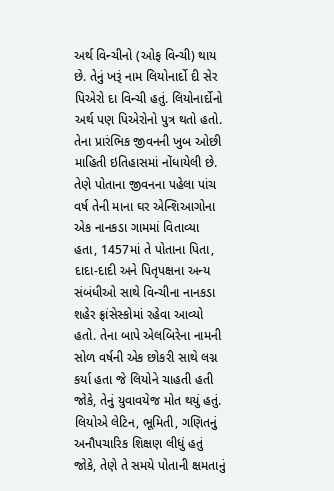અર્થ વિન્ચીનો (ઓફ વિન્ચી) થાય છે. તેનું ખરૂં નામ લિયોનાર્દો દી સેર પિએરો દા વિન્ચી હતું. લિયોનાર્દોનો અર્થ પણ પિએરોનો પુત્ર થતો હતો. તેના પ્રારંભિક જીવનની ખુબ ઓછી માહિતી ઇતિહાસમાં નોંધાયેલી છે. તેણે પોતાના જીવનના પહેલા પાંચ વર્ષ તેની માના ઘર એન્શિઆગોના એક નાનકડા ગામમાં વિતાવ્યા હતા, 1457માં તે પોતાના પિતા, દાદા-દાદી અને પિતૃપક્ષના અન્ય સંબંધીઓ સાથે વિન્ચીના નાનકડા શહેર ફ્રાંસેસ્કોમાં રહેવા આવ્યો હતો. તેના બાપે એલબિરેના નામની સોળ વર્ષની એક છોકરી સાથે લગ્ન કર્યા હતા જે લિયોને ચાહતી હતી જોકે, તેનું યુવાવયેજ મોત થયું હતું. લિયોએ લેટિન, ભૂમિતી, ગણિતનું અનૌપચારિક શિક્ષણ લીધું હતું જોકે, તેણે તે સમયે પોતાની ક્ષમતાનું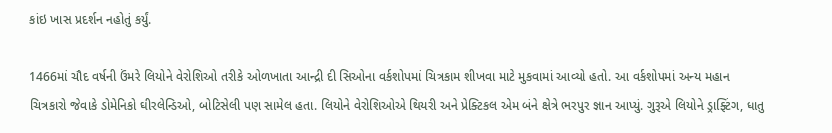કાંઇ ખાસ પ્રદર્શન નહોતું કર્યું.

1466માં ચૌદ વર્ષની ઉંમરે લિયોને વેરોશિઓ તરીકે ઓળખાતા આન્દ્રી દી સિઓના વર્કશોપમાં ચિત્રકામ શીખવા માટે મુકવામાં આવ્યો હતો. આ વર્કશોપમાં અન્ય મહાન ચિત્રકારો જેવાકે ડોમેનિકો ઘીરલેન્ડિઓ, બોટિસેલી પણ સામેલ હતા. લિયોને વેરોશિઓએ થિયરી અને પ્રેક્ટિકલ એમ બંને ક્ષેત્રે ભરપુર જ્ઞાન આપ્યું. ગુરૂએ લિયોને ડ્રાફ્ટિંગ, ધાતુ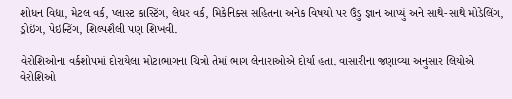શોધન વિદ્યા, મેટલ વર્ક, પ્લાસ્ટ કાસ્ટિંગ, લેધર વર્ક, મિકેનિક્સ સહિતના અનેક વિષયો પર ઉંડુ જ્ઞાન આપ્યું અને સાથે-સાથે મોડેલિંગ, ડ્રોઇંગ, પેઇન્ટિંગ, શિલ્પશૈલી પણ શિખવી.

વેરોશિઓના વર્કશોપમાં દોરાયેલા મોટાભાગના ચિત્રો તેમાં ભાગ લેનારાઓએ દોર્યા હતા. વાસારીના જણાવ્યા અનુસાર લિયોએ વેરોશિઓ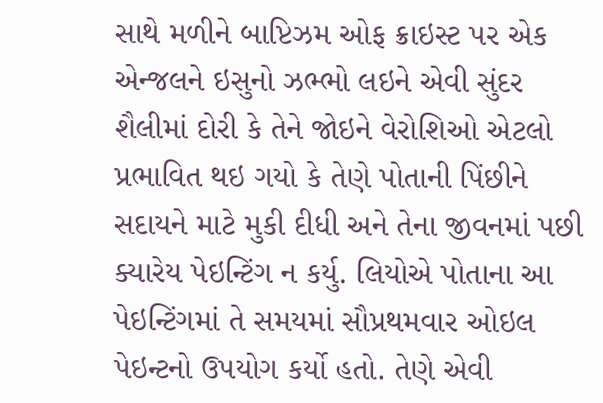સાથે મળીને બાપ્ટિઝમ ઓફ ક્રાઇસ્ટ પર એક એન્જલને ઇસુનો ઝભ્ભો લઇને એવી સુંદર શૈલીમાં દોરી કે તેને જોઇને વેરોશિઓ એટલો પ્રભાવિત થઇ ગયો કે તેણે પોતાની પિંછીને સદાયને માટે મુકી દીધી અને તેના જીવનમાં પછી ક્યારેય પેઇન્ટિંગ ન કર્યુ. લિયોએ પોતાના આ પેઇન્ટિંગમાં તે સમયમાં સૌપ્રથમવાર ઓઇલ પેઇન્ટનો ઉપયોગ કર્યો હતો. તેણે એવી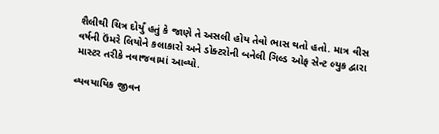શૈલીથી ચિત્ર દોર્યું હતું કે જાણે તે અસલી હોય તેવો ભાસ થતો હતો. માત્ર વીસ વર્ષની ઉંમરે લિયોને કલાકારો અને ડોક્ટરોની બનેલી ગિલ્ડ ઓફ સેન્ટ લ્યુક દ્વારા માસ્ટર તરીકે નવાજવામાં આવ્યો.

વ્યવયાયિક જીવન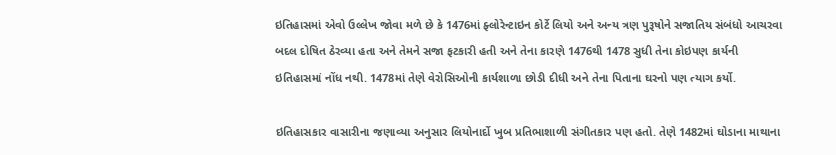ઇતિહાસમાં એવો ઉલ્લેખ જોવા મળે છે કે 1476માં ફ્લોરેન્ટાઇન કોર્ટે લિયો અને અન્ય ત્રણ પુરૂષોને સજાતિય સંબંધો આચરવા બદલ દોષિત ઠેરવ્યા હતા અને તેમને સજા ફટકારી હતી અને તેના કારણે 1476થી 1478 સુધી તેના કોઇપણ કાર્યની ઇતિહાસમાં નોંધ નથી. 1478માં તેણે વેરોસિઓની કાર્યશાળા છોડી દીધી અને તેના પિતાના ઘરનો પણ ત્યાગ કર્યો.

ઇતિહાસકાર વાસારીના જણાવ્યા અનુસાર લિયોનાર્દો ખુબ પ્રતિભાશાળી સંગીતકાર પણ હતો. તેણે 1482માં ઘોડાના માથાના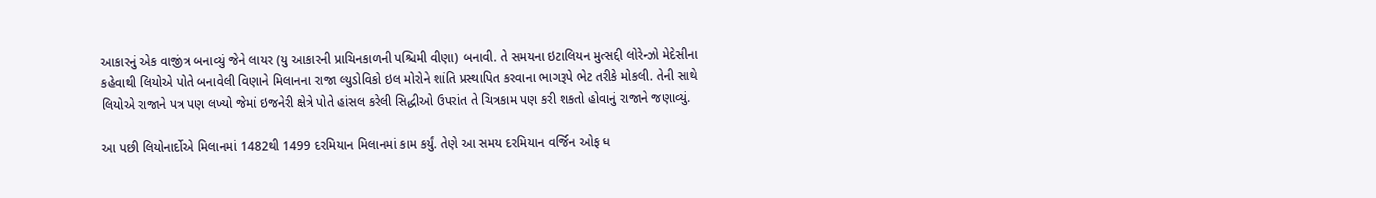આકારનું એક વાજીંત્ર બનાવ્યું જેને લાયર (યુ આકારની પ્રાચિનકાળની પશ્ચિમી વીણા) બનાવી. તે સમયના ઇટાલિયન મુત્સદ્દી લોરેન્ઝો મેદેસીના કહેવાથી લિયોએ પોતે બનાવેલી વિણાને મિલાનના રાજા લ્યુડોવિકો ઇલ મોરોને શાંતિ પ્રસ્થાપિત કરવાના ભાગરૂપે ભેટ તરીકે મોકલી. તેની સાથે લિયોએ રાજાને પત્ર પણ લખ્યો જેમાં ઇજનેરી ક્ષેત્રે પોતે હાંસલ કરેલી સિદ્ધીઓ ઉપરાંત તે ચિત્રકામ પણ કરી શકતો હોવાનું રાજાને જણાવ્યું.

આ પછી લિયોનાર્દોએ મિલાનમાં 1482થી 1499 દરમિયાન મિલાનમાં કામ કર્યું. તેણે આ સમય દરમિયાન વર્જિન ઓફ ધ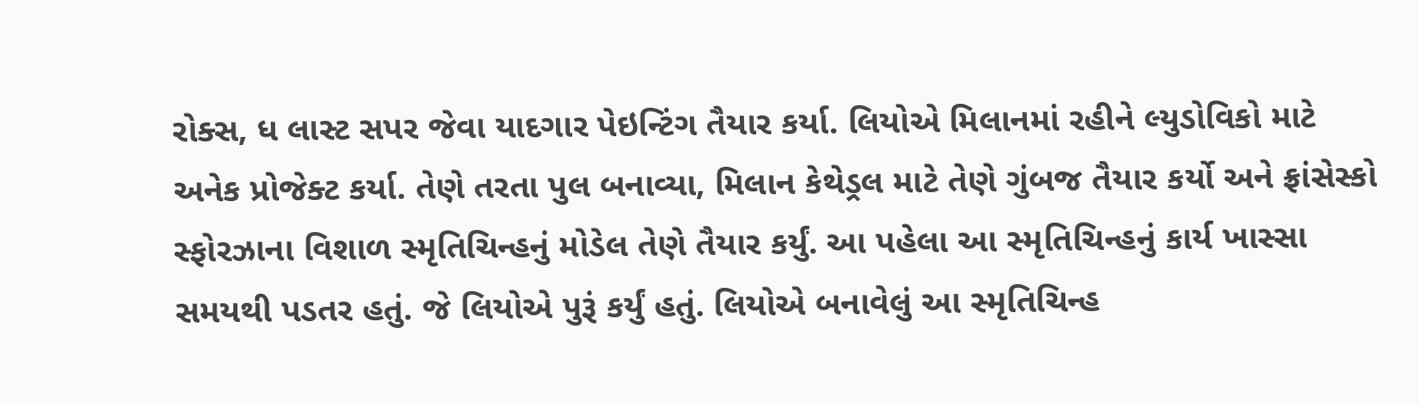રોક્સ, ધ લાસ્ટ સપર જેવા યાદગાર પેઇન્ટિંગ તૈયાર કર્યા. લિયોએ મિલાનમાં રહીને લ્યુડોવિકો માટે અનેક પ્રોજેક્ટ કર્યા. તેણે તરતા પુલ બનાવ્યા, મિલાન કેથેડ્રલ માટે તેણે ગુંબજ તૈયાર કર્યો અને ફ્રાંસેસ્કો સ્ફોરઝાના વિશાળ સ્મૃતિચિન્હનું મોડેલ તેણે તૈયાર કર્યું. આ પહેલા આ સ્મૃતિચિન્હનું કાર્ય ખાસ્સા સમયથી પડતર હતું. જે લિયોએ પુરૂં કર્યું હતું. લિયોએ બનાવેલું આ સ્મૃતિચિન્હ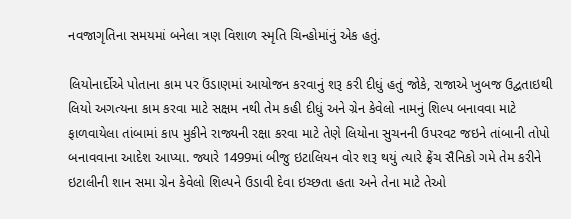નવજાગૃતિના સમયમાં બનેલા ત્રણ વિશાળ સ્મૃતિ ચિન્હોમાંનું એક હતું.

લિયોનાર્દોએ પોતાના કામ પર ઉંડાણમાં આયોજન કરવાનું શરૂ કરી દીધું હતું જોકે, રાજાએ ખુબજ ઉદ્વતાઇથી લિયો અગત્યના કામ કરવા માટે સક્ષમ નથી તેમ કહી દીધું અને ગ્રેન કેવેલો નામનું શિલ્પ બનાવવા માટે ફાળવાયેલા તાંબામાં કાપ મુકીને રાજ્યની રક્ષા કરવા માટે તેણે લિયોના સુચનની ઉપરવટ જઇને તાંબાની તોપો બનાવવાના આદેશ આપ્યા. જ્યારે 1499માં બીજુ ઇટાલિયન વોર શરૂ થયું ત્યારે ફ્રેંચ સૈનિકો ગમે તેમ કરીને ઇટાલીની શાન સમા ગ્રેન કેવેલો શિલ્પને ઉડાવી દેવા ઇચ્છતા હતા અને તેના માટે તેઓ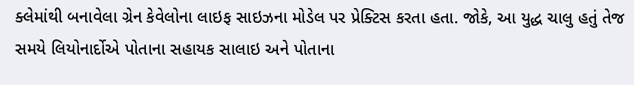ક્લેમાંથી બનાવેલા ગ્રેન કેવેલોના લાઇફ સાઇઝના મોડેલ પર પ્રેક્ટિસ કરતા હતા. જોકે, આ યુદ્ધ ચાલુ હતું તેજ સમયે લિયોનાર્દોએ પોતાના સહાયક સાલાઇ અને પોતાના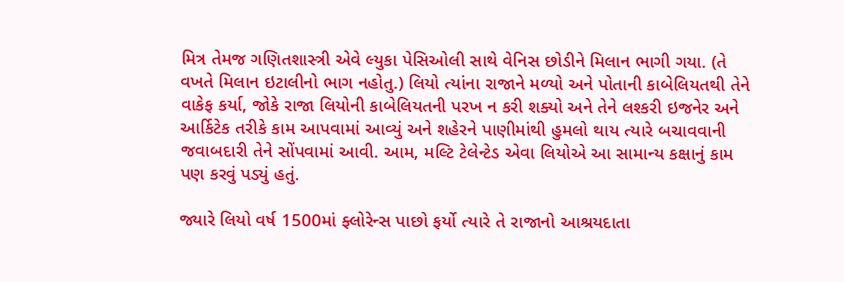મિત્ર તેમજ ગણિતશાસ્ત્રી એવે લ્યુકા પેસિઓલી સાથે વેનિસ છોડીને મિલાન ભાગી ગયા. (તે વખતે મિલાન ઇટાલીનો ભાગ નહોતુ.) લિયો ત્યાંના રાજાને મળ્યો અને પોતાની કાબેલિયતથી તેને વાકેફ કર્યા, જોકે રાજા લિયોની કાબેલિયતની પરખ ન કરી શક્યો અને તેને લશ્કરી ઇજનેર અને આર્કિટેક તરીકે કામ આપવામાં આવ્યું અને શહેરને પાણીમાંથી હુમલો થાય ત્યારે બચાવવાની જવાબદારી તેને સોંપવામાં આવી. આમ, મલ્ટિ ટેલેન્ટેડ એવા લિયોએ આ સામાન્ય કક્ષાનું કામ પણ કરવું પડ્યું હતું.

જ્યારે લિયો વર્ષ 1500માં ફ્લોરેન્સ પાછો ફર્યો ત્યારે તે રાજાનો આશ્રયદાતા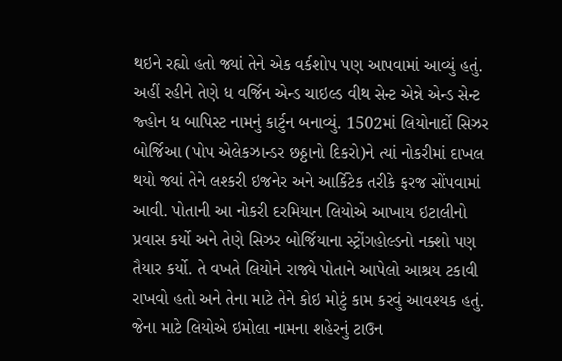થઇને રહ્યો હતો જ્યાં તેને એક વર્કશોપ પણ આપવામાં આવ્યું હતું. અહીં રહીને તેણે ધ વર્જિન એન્ડ ચાઇલ્ડ વીથ સેન્ટ એન્ને એન્ડ સેન્ટ જ્હોન ધ બાપિસ્ટ નામનું કાર્ટુન બનાવ્યું. 1502માં લિયોનાર્દો સિઝર બોર્જિઆ (પોપ એલેકઝાન્ડર છઠ્ઠાનો દિકરો)ને ત્યાં નોકરીમાં દાખલ થયો જ્યાં તેને લશ્કરી ઇજનેર અને આર્કિટેક તરીકે ફરજ સોંપવામાં આવી. પોતાની આ નોકરી દરમિયાન લિયોએ આખાય ઇટાલીનો પ્રવાસ કર્યો અને તેણે સિઝર બોર્જિયાના સ્ટ્રોંગહોલ્ડનો નક્શો પણ તૈયાર કર્યો. તે વખતે લિયોને રાજ્યે પોતાને આપેલો આશ્રય ટકાવી રાખવો હતો અને તેના માટે તેને કોઇ મોટું કામ કરવું આવશ્યક હતું. જેના માટે લિયોએ ઇમોલા નામના શહેરનું ટાઉન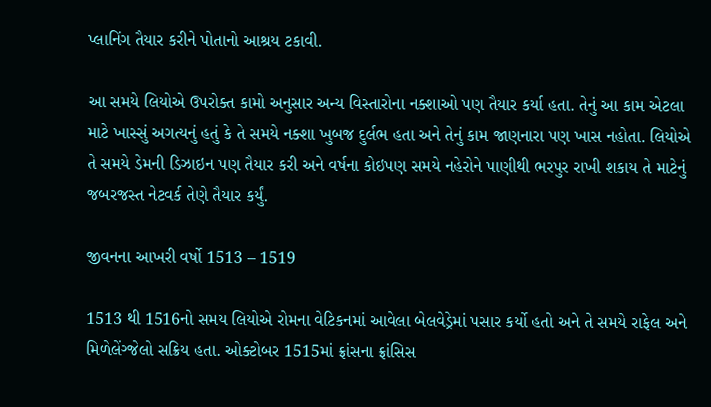પ્લાનિંગ તૈયાર કરીને પોતાનો આશ્રય ટકાવી.

આ સમયે લિયોએ ઉપરોક્ત કામો અનુસાર અન્ય વિસ્તારોના નક્શાઓ પણ તૈયાર કર્યા હતા. તેનું આ કામ એટલા માટે ખાસ્સું અગત્યનું હતું કે તે સમયે નક્શા ખુબજ દુર્લભ હતા અને તેનું કામ જાણનારા પણ ખાસ નહોતા. લિયોએ તે સમયે ડેમની ડિઝાઇન પણ તૈયાર કરી અને વર્ષના કોઇપણ સમયે નહેરોને પાણીથી ભરપુર રાખી શકાય તે માટેનું જબરજસ્ત નેટવર્ક તેણે તૈયાર કર્યું.

જીવનના આખરી વર્ષો 1513 – 1519

1513 થી 1516નો સમય લિયોએ રોમના વેટિકનમાં આવેલા બેલવેડ્રેમાં પસાર કર્યો હતો અને તે સમયે રાફેલ અને મિળેલેંગ્જેલો સક્રિય હતા. ઓક્ટોબર 1515માં ફ્રાંસના ફ્રાંસિસ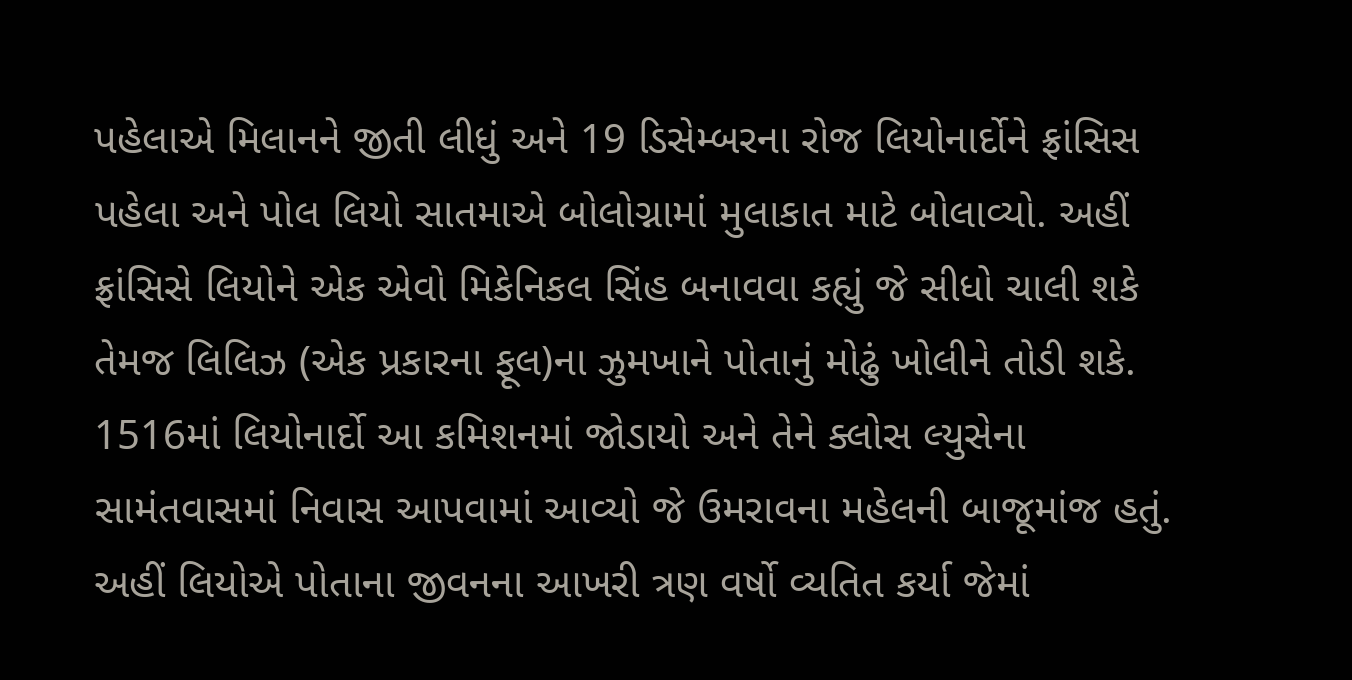પહેલાએ મિલાનને જીતી લીધું અને 19 ડિસેમ્બરના રોજ લિયોનાર્દોને ફ્રાંસિસ પહેલા અને પોલ લિયો સાતમાએ બોલોગ્નામાં મુલાકાત માટે બોલાવ્યો. અહીં ફ્રાંસિસે લિયોને એક એવો મિકેનિકલ સિંહ બનાવવા કહ્યું જે સીધો ચાલી શકે તેમજ લિલિઝ (એક પ્રકારના ફૂલ)ના ઝુમખાને પોતાનું મોઢું ખોલીને તોડી શકે. 1516માં લિયોનાર્દો આ કમિશનમાં જોડાયો અને તેને ક્લોસ લ્યુસેના સામંતવાસમાં નિવાસ આપવામાં આવ્યો જે ઉમરાવના મહેલની બાજૂમાંજ હતું. અહીં લિયોએ પોતાના જીવનના આખરી ત્રણ વર્ષો વ્યતિત કર્યા જેમાં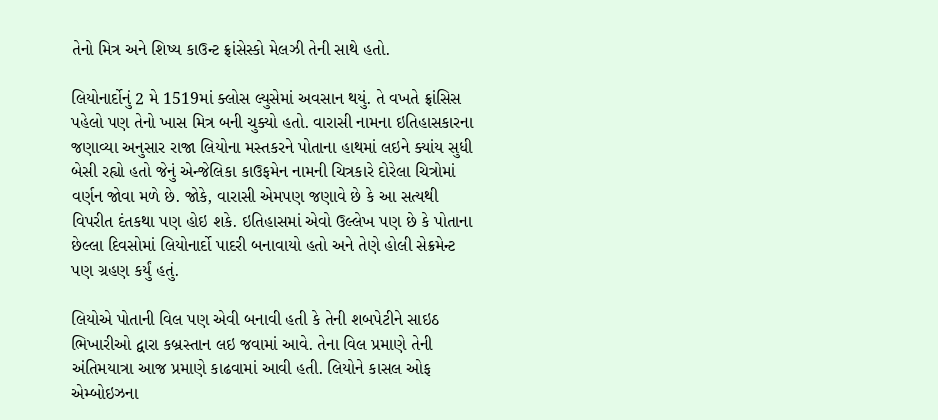તેનો મિત્ર અને શિષ્ય કાઉન્ટ ફ્રાંસેસ્કો મેલઝી તેની સાથે હતો.

લિયોનાર્દોનું 2 મે 1519માં ક્લોસ લ્યુસેમાં અવસાન થયું. તે વખતે ફ્રાંસિસ પહેલો પણ તેનો ખાસ મિત્ર બની ચુક્યો હતો. વારાસી નામના ઇતિહાસકારના જણાવ્યા અનુસાર રાજા લિયોના મસ્તકરને પોતાના હાથમાં લઇને ક્યાંય સુધી બેસી રહ્યો હતો જેનું એન્જેલિકા કાઉફમેન નામની ચિત્રકારે દોરેલા ચિત્રોમાં વર્ણન જોવા મળે છે. જોકે, વારાસી એમપણ જણાવે છે કે આ સત્યથી વિપરીત દંતકથા પણ હોઇ શકે. ઇતિહાસમાં એવો ઉલ્લેખ પણ છે કે પોતાના છેલ્લા દિવસોમાં લિયોનાર્દો પાદરી બનાવાયો હતો અને તેણે હોલી સેક્રમેન્ટ પણ ગ્રહણ કર્યું હતું.

લિયોએ પોતાની વિલ પણ એવી બનાવી હતી કે તેની શબપેટીને સાઇઠ ભિખારીઓ દ્વારા કબ્રસ્તાન લઇ જવામાં આવે. તેના વિલ પ્રમાણે તેની અંતિમયાત્રા આજ પ્રમાણે કાઢવામાં આવી હતી. લિયોને કાસલ ઓફ એમ્બોઇઝના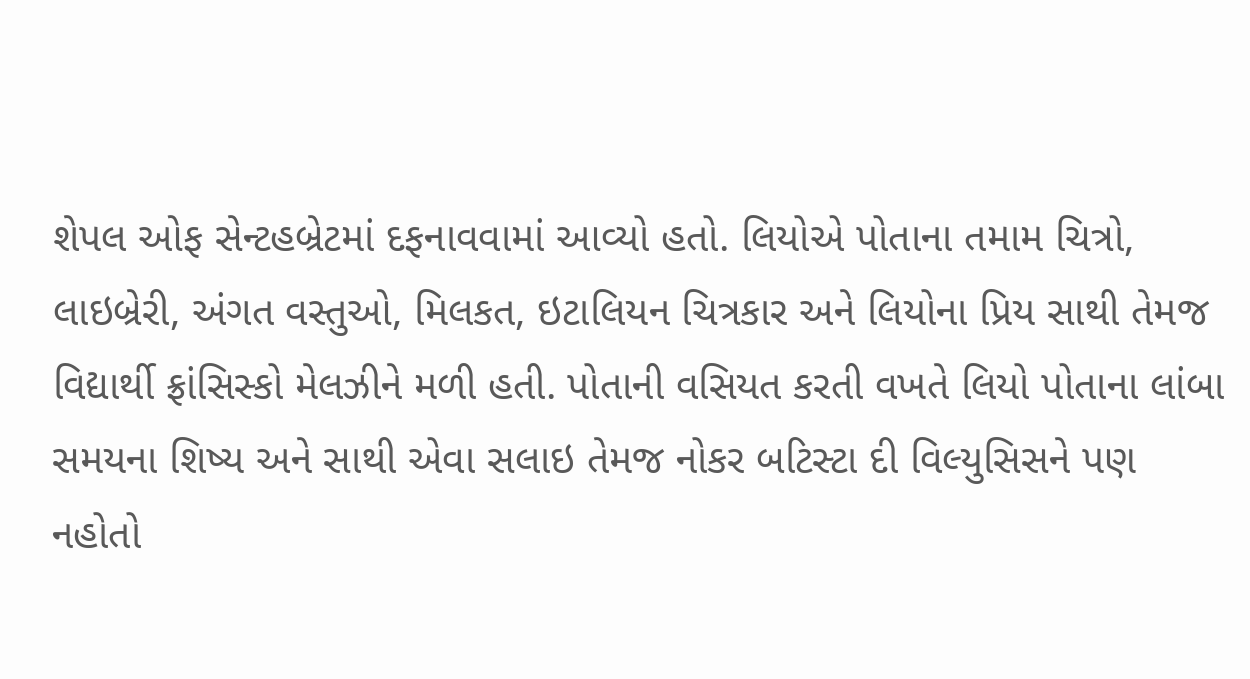શેપલ ઓફ સેન્ટહબ્રેટમાં દફનાવવામાં આવ્યો હતો. લિયોએ પોતાના તમામ ચિત્રો, લાઇબ્રેરી, અંગત વસ્તુઓ, મિલકત, ઇટાલિયન ચિત્રકાર અને લિયોના પ્રિય સાથી તેમજ વિદ્યાર્થી ફ્રાંસિસ્કો મેલઝીને મળી હતી. પોતાની વસિયત કરતી વખતે લિયો પોતાના લાંબા સમયના શિષ્ય અને સાથી એવા સલાઇ તેમજ નોકર બટિસ્ટા દી વિલ્યુસિસને પણ નહોતો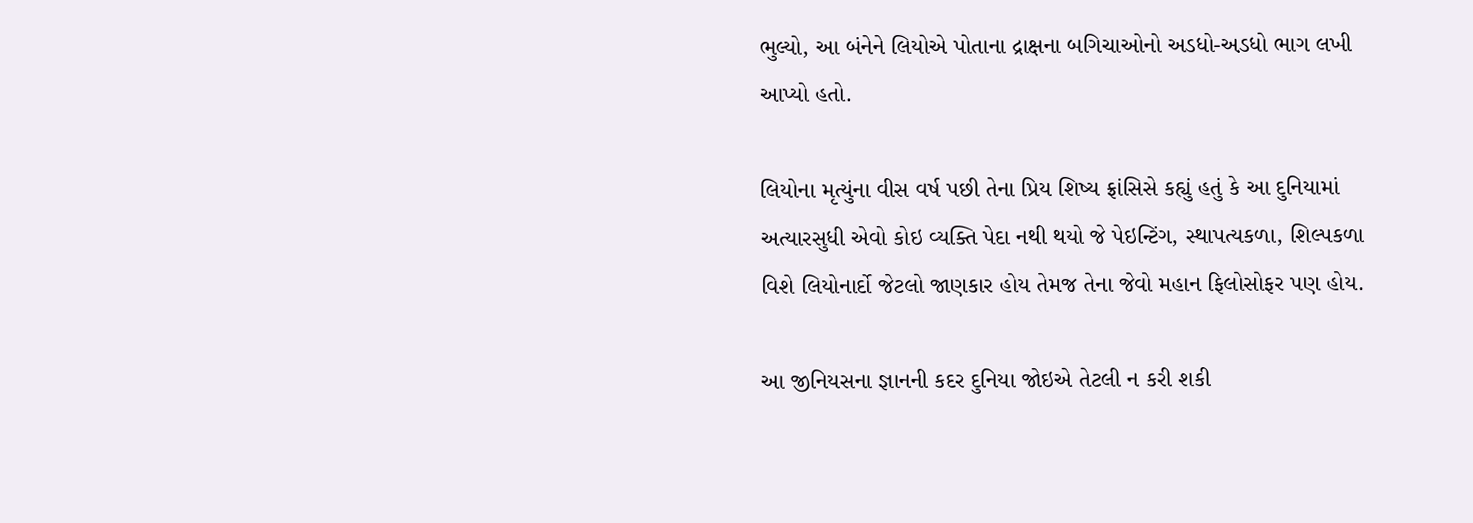ભુલ્યો, આ બંનેને લિયોએ પોતાના દ્રાક્ષના બગિચાઓનો અડધો-અ઼ડધો ભાગ લખી આપ્યો હતો.

લિયોના મૃત્યુંના વીસ વર્ષ પછી તેના પ્રિય શિષ્ય ફ્રાંસિસે કહ્યું હતું કે આ દુનિયામાં અત્યારસુધી એવો કોઇ વ્યક્તિ પેદા નથી થયો જે પેઇન્ટિંગ, સ્થાપત્યકળા, શિલ્પકળા વિશે લિયોનાર્દો જેટલો જાણકાર હોય તેમજ તેના જેવો મહાન ફિલોસોફર પણ હોય.

આ જીનિયસના જ્ઞાનની કદર દુનિયા જોઇએ તેટલી ન કરી શકી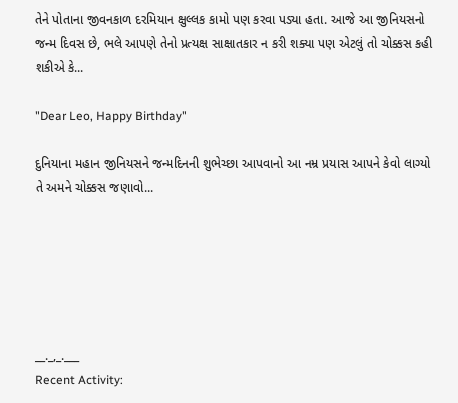તેને પોતાના જીવનકાળ દરમિયાન ક્ષુલ્લક કામો પણ કરવા પડ્યા હતા. આજે આ જીનિયસનો જન્મ દિવસ છે, ભલે આપણે તેનો પ્રત્યક્ષ સાક્ષાતકાર ન કરી શક્યા પણ એટલું તો ચોક્કસ કહી શકીએ કે...

"Dear Leo, Happy Birthday"

દુનિયાના મહાન જીનિયસને જન્મદિનની શુભેચ્છા આપવાનો આ નમ્ર પ્રયાસ આપને કેવો લાગ્યો તે અમને ચોક્કસ જણાવો...






__._,_.___
Recent Activity: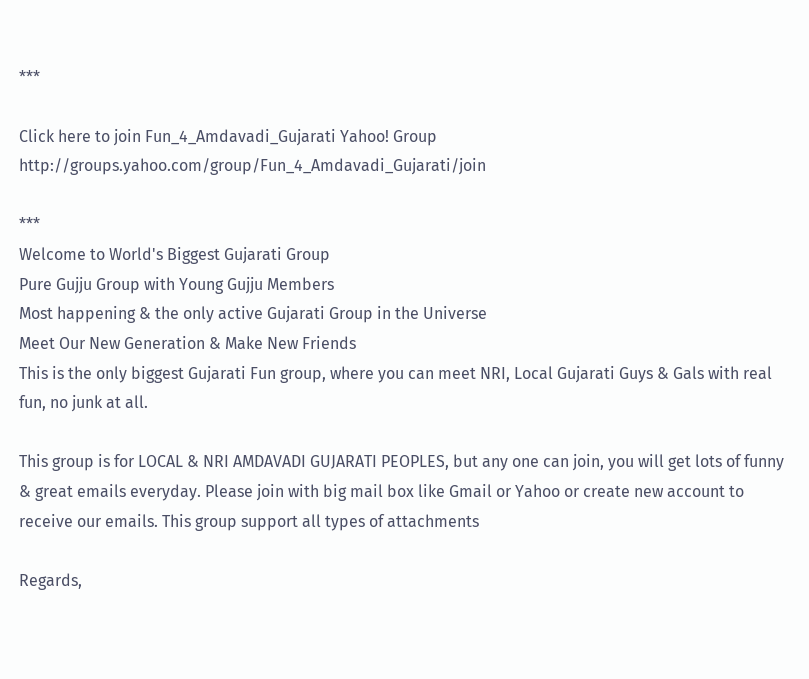***

Click here to join Fun_4_Amdavadi_Gujarati Yahoo! Group
http://groups.yahoo.com/group/Fun_4_Amdavadi_Gujarati/join

***
Welcome to World's Biggest Gujarati Group
Pure Gujju Group with Young Gujju Members
Most happening & the only active Gujarati Group in the Universe
Meet Our New Generation & Make New Friends
This is the only biggest Gujarati Fun group, where you can meet NRI, Local Gujarati Guys & Gals with real fun, no junk at all.

This group is for LOCAL & NRI AMDAVADI GUJARATI PEOPLES, but any one can join, you will get lots of funny & great emails everyday. Please join with big mail box like Gmail or Yahoo or create new account to receive our emails. This group support all types of attachments

Regards,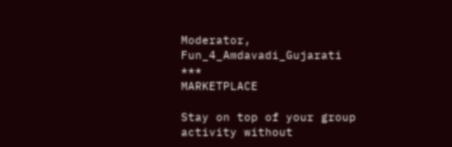Moderator, Fun_4_Amdavadi_Gujarati
***
MARKETPLACE

Stay on top of your group activity without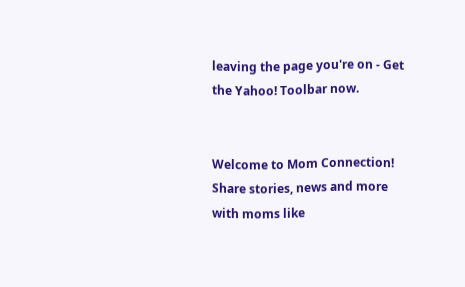leaving the page you're on - Get the Yahoo! Toolbar now.


Welcome to Mom Connection! Share stories, news and more with moms like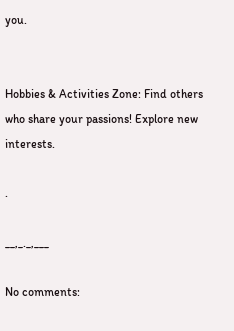you.


Hobbies & Activities Zone: Find others who share your passions! Explore new interests.

.

__,_._,___

No comments: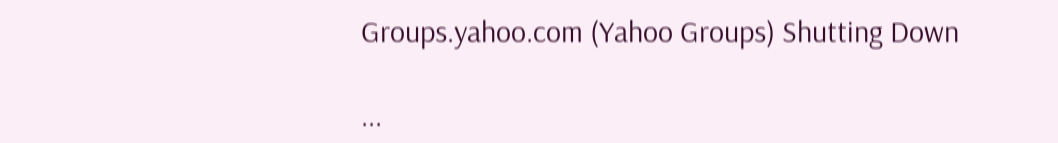Groups.yahoo.com (Yahoo Groups) Shutting Down

...